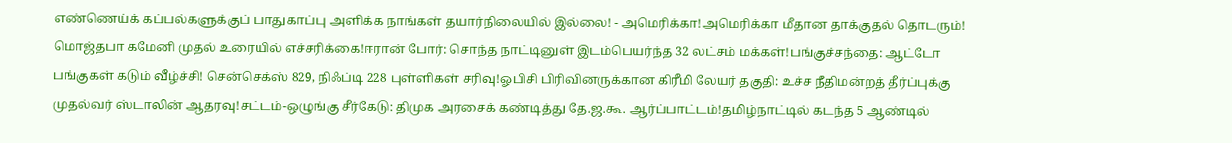எண்ணெய்க் கப்பல்களுக்குப் பாதுகாப்பு அளிக்க நாங்கள் தயார்நிலையில் இல்லை! - அமெரிக்கா!அமெரிக்கா மீதான தாக்குதல் தொடரும்! மொஜ்தபா கமேனி முதல் உரையில் எச்சரிக்கை!ஈரான் போர்: சொந்த நாட்டினுள் இடம்பெயர்ந்த 32 லட்சம் மக்கள்!பங்குச்சந்தை: ஆட்டோ பங்குகள் கடும் வீழ்ச்சி! சென்செக்ஸ் 829, நிஃப்டி 228 புள்ளிகள் சரிவு!ஓபிசி பிரிவினருக்கான கிரீமி லேயர் தகுதி: உச்ச நீதிமன்றத் தீர்ப்புக்கு முதல்வர் ஸ்டாலின் ஆதரவு!சட்டம்-ஒழுங்கு சீர்கேடு: திமுக அரசைக் கண்டித்து தே.ஜ.கூ. ஆர்ப்பாட்டம்!தமிழ்நாட்டில் கடந்த 5 ஆண்டில்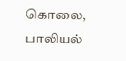கொலை, பாலியல்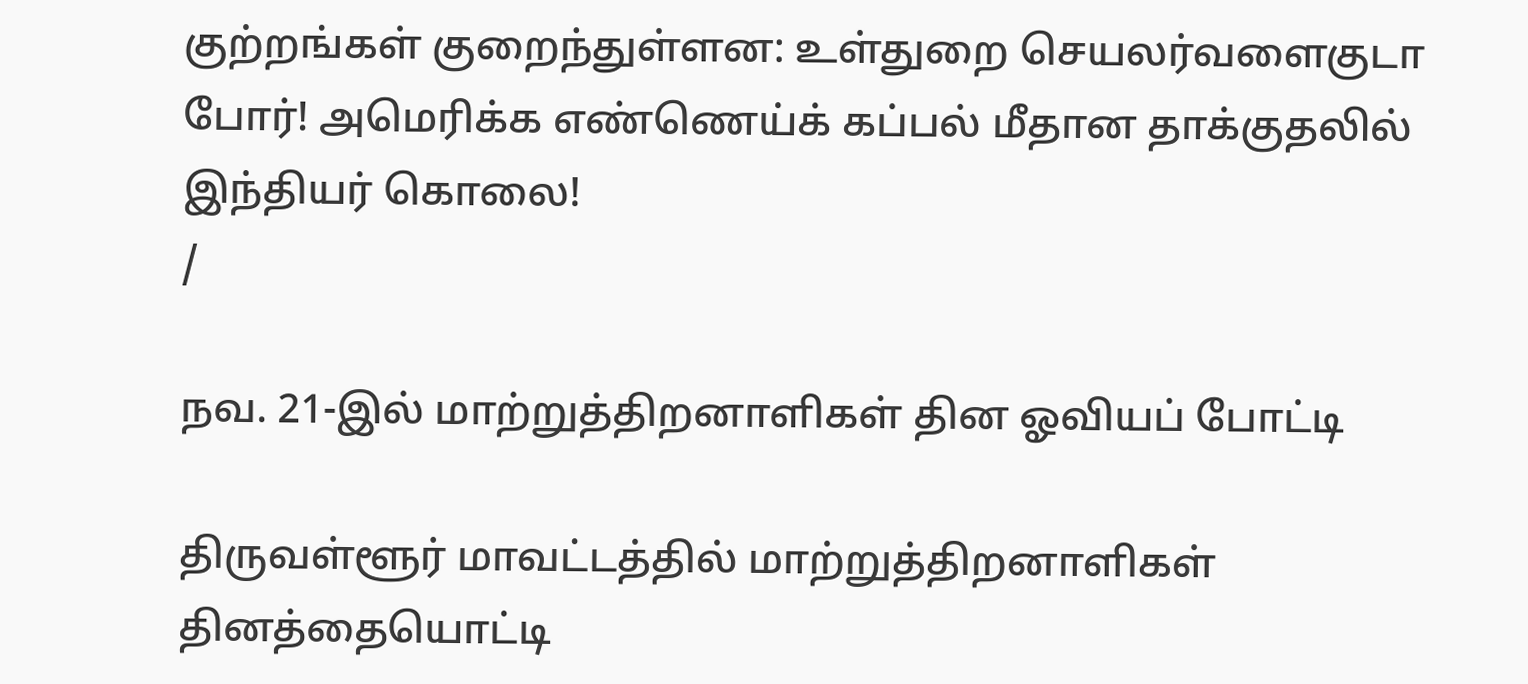குற்றங்கள் குறைந்துள்ளன: உள்துறை செயலர்வளைகுடா போர்! அமெரிக்க எண்ணெய்க் கப்பல் மீதான தாக்குதலில் இந்தியர் கொலை!
/

நவ. 21-இல் மாற்றுத்திறனாளிகள் தின ஓவியப் போட்டி

திருவள்ளூர் மாவட்டத்தில் மாற்றுத்திறனாளிகள் தினத்தையொட்டி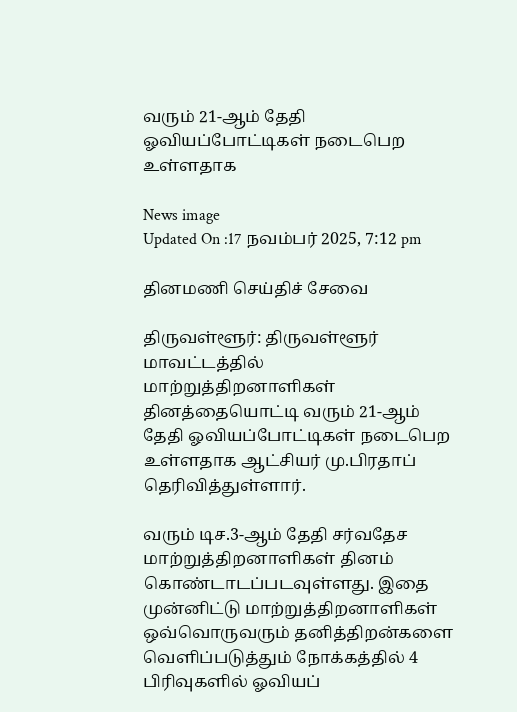வரும் 21-ஆம் தேதி ஓவியப்போட்டிகள் நடைபெற உள்ளதாக

News image
Updated On :17 நவம்பர் 2025, 7:12 pm

தினமணி செய்திச் சேவை

திருவள்ளூர்: திருவள்ளூர் மாவட்டத்தில் மாற்றுத்திறனாளிகள் தினத்தையொட்டி வரும் 21-ஆம் தேதி ஓவியப்போட்டிகள் நடைபெற உள்ளதாக ஆட்சியர் மு.பிரதாப் தெரிவித்துள்ளார்.

வரும் டிச.3-ஆம் தேதி சர்வதேச மாற்றுத்திறனாளிகள் தினம் கொண்டாடப்படவுள்ளது. இதை முன்னிட்டு மாற்றுத்திறனாளிகள் ஒவ்வொருவரும் தனித்திறன்களை வெளிப்படுத்தும் நோக்கத்தில் 4 பிரிவுகளில் ஓவியப்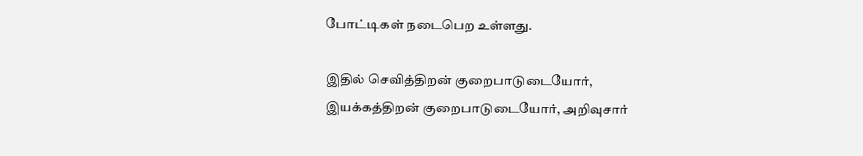போட்டிகள் நடைபெற உள்ளது.

இதில் செவித்திறன் குறைபாடுடையோர், இயக்கத்திறன் குறைபாடுடையோர், அறிவுசார்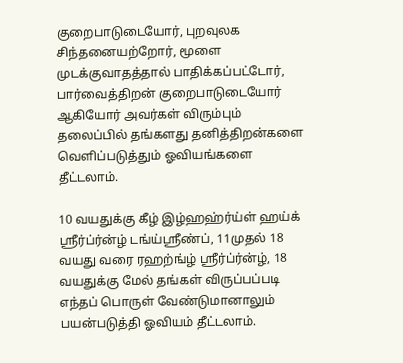குறைபாடுடையோர், புறவுலக சிந்தனையற்றோர், மூளை முடக்குவாதத்தால் பாதிக்கப்பட்டோர், பார்வைத்திறன் குறைபாடுடையோர் ஆகியோர் அவர்கள் விரும்பும் தலைப்பில் தங்களது தனித்திறன்களை வெளிப்படுத்தும் ஓவியங்களை தீட்டலாம்.

10 வயதுக்கு கீழ் இழ்ஹஹ்ர்ய்ள் ஹய்க் ஸ்ரீர்ப்ர்ன்ழ் டங்ய்ஸ்ரீண்ப், 11முதல் 18 வயது வரை ரஹற்ங்ழ் ஸ்ரீர்ப்ர்ன்ழ், 18 வயதுக்கு மேல் தங்கள் விருப்பப்படி எந்தப் பொருள் வேண்டுமானாலும் பயன்படுத்தி ஓவியம் தீட்டலாம்.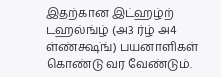இதற்கான இட்ஹழ்ற் டஹல்ங்ழ் (அ3 ர்ழ் அ4 ள்ண்க்ஷ்ங்) பயனாளிகள் கொண்டு வர வேண்டும்.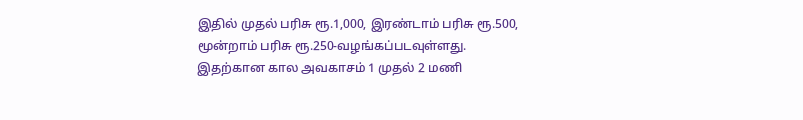இதில் முதல் பரிசு ரூ.1,000, இரண்டாம் பரிசு ரூ.500, மூன்றாம் பரிசு ரூ.250-வழங்கப்படவுள்ளது. இதற்கான கால அவகாசம் 1 முதல் 2 மணி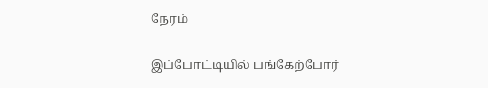நேரம்

இப்போட்டியில் பங்கேற்போர்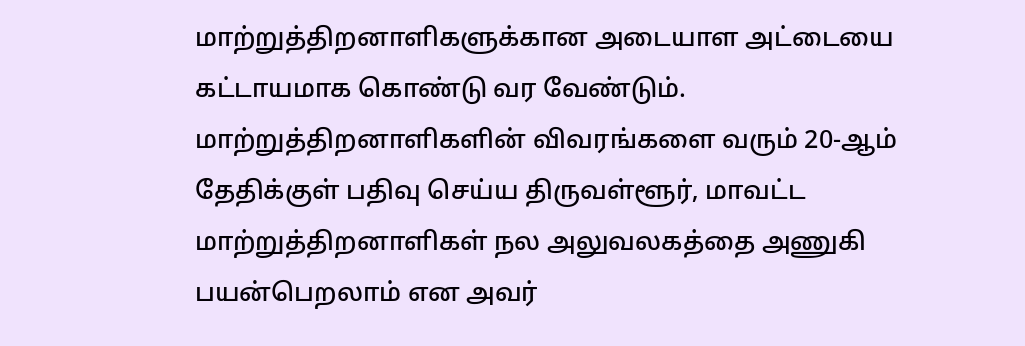மாற்றுத்திறனாளிகளுக்கான அடையாள அட்டையை கட்டாயமாக கொண்டு வர வேண்டும். மாற்றுத்திறனாளிகளின் விவரங்களை வரும் 20-ஆம் தேதிக்குள் பதிவு செய்ய திருவள்ளூர், மாவட்ட மாற்றுத்திறனாளிகள் நல அலுவலகத்தை அணுகி பயன்பெறலாம் என அவர்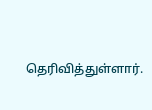தெரிவித்துள்ளார்.